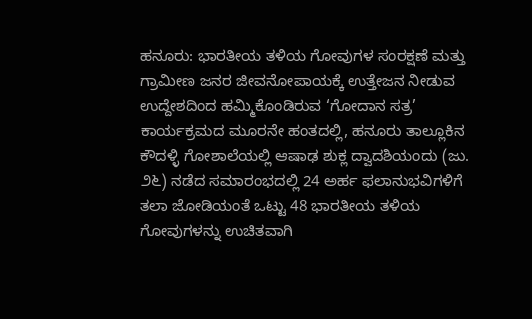ಹನೂರು: ಭಾರತೀಯ ತಳಿಯ ಗೋವುಗಳ ಸಂರಕ್ಷಣೆ ಮತ್ತು ಗ್ರಾಮೀಣ ಜನರ ಜೀವನೋಪಾಯಕ್ಕೆ ಉತ್ತೇಜನ ನೀಡುವ ಉದ್ದೇಶದಿಂದ ಹಮ್ಮಿಕೊಂಡಿರುವ ‘ಗೋದಾನ ಸತ್ರ’ ಕಾರ್ಯಕ್ರಮದ ಮೂರನೇ ಹಂತದಲ್ಲಿ, ಹನೂರು ತಾಲ್ಲೂಕಿನ ಕೌದಳ್ಳಿ ಗೋಶಾಲೆಯಲ್ಲಿ ಆಷಾಢ ಶುಕ್ಲ ದ್ವಾದಶಿಯಂದು (ಜು. ೨೬) ನಡೆದ ಸಮಾರಂಭದಲ್ಲಿ 24 ಅರ್ಹ ಫಲಾನುಭವಿಗಳಿಗೆ ತಲಾ ಜೋಡಿಯಂತೆ ಒಟ್ಟು 48 ಭಾರತೀಯ ತಳಿಯ ಗೋವುಗಳನ್ನು ಉಚಿತವಾಗಿ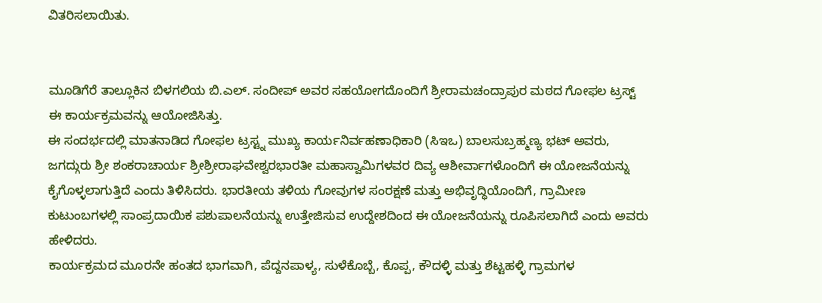ವಿತರಿಸಲಾಯಿತು.


ಮೂಡಿಗೆರೆ ತಾಲ್ಲೂಕಿನ ಬಿಳಗಲಿಯ ಬಿ.ಎಲ್. ಸಂದೀಪ್ ಅವರ ಸಹಯೋಗದೊಂದಿಗೆ ಶ್ರೀರಾಮಚಂದ್ರಾಪುರ ಮಠದ ಗೋಫಲ ಟ್ರಸ್ಟ್ ಈ ಕಾರ್ಯಕ್ರಮವನ್ನು ಆಯೋಜಿಸಿತ್ತು.
ಈ ಸಂದರ್ಭದಲ್ಲಿ ಮಾತನಾಡಿದ ಗೋಫಲ ಟ್ರಸ್ಟ್ನ ಮುಖ್ಯ ಕಾರ್ಯನಿರ್ವಹಣಾಧಿಕಾರಿ (ಸಿಇಒ) ಬಾಲಸುಬ್ರಹ್ಮಣ್ಯ ಭಟ್ ಅವರು, ಜಗದ್ಗುರು ಶ್ರೀ ಶಂಕರಾಚಾರ್ಯ ಶ್ರೀಶ್ರೀರಾಘವೇಶ್ವರಭಾರತೀ ಮಹಾಸ್ವಾಮಿಗಳವರ ದಿವ್ಯ ಆಶೀರ್ವಾಗಳೊಂದಿಗೆ ಈ ಯೋಜನೆಯನ್ನು ಕೈಗೊಳ್ಳಲಾಗುತ್ತಿದೆ ಎಂದು ತಿಳಿಸಿದರು. ಭಾರತೀಯ ತಳಿಯ ಗೋವುಗಳ ಸಂರಕ್ಷಣೆ ಮತ್ತು ಅಭಿವೃದ್ಧಿಯೊಂದಿಗೆ, ಗ್ರಾಮೀಣ ಕುಟುಂಬಗಳಲ್ಲಿ ಸಾಂಪ್ರದಾಯಿಕ ಪಶುಪಾಲನೆಯನ್ನು ಉತ್ತೇಜಿಸುವ ಉದ್ದೇಶದಿಂದ ಈ ಯೋಜನೆಯನ್ನು ರೂಪಿಸಲಾಗಿದೆ ಎಂದು ಅವರು ಹೇಳಿದರು.
ಕಾರ್ಯಕ್ರಮದ ಮೂರನೇ ಹಂತದ ಭಾಗವಾಗಿ, ಪೆದ್ದನಪಾಳ್ಯ, ಸುಳೆಕೊಬ್ಬೆ, ಕೊಪ್ಪ, ಕೌದಳ್ಳಿ ಮತ್ತು ಶೆಟ್ಟಹಳ್ಳಿ ಗ್ರಾಮಗಳ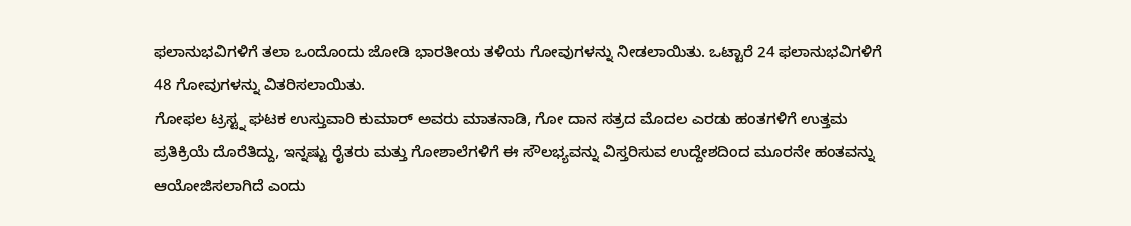ಫಲಾನುಭವಿಗಳಿಗೆ ತಲಾ ಒಂದೊಂದು ಜೋಡಿ ಭಾರತೀಯ ತಳಿಯ ಗೋವುಗಳನ್ನು ನೀಡಲಾಯಿತು. ಒಟ್ಟಾರೆ 24 ಫಲಾನುಭವಿಗಳಿಗೆ 48 ಗೋವುಗಳನ್ನು ವಿತರಿಸಲಾಯಿತು.
ಗೋಫಲ ಟ್ರಸ್ಟ್ನ ಘಟಕ ಉಸ್ತುವಾರಿ ಕುಮಾರ್ ಅವರು ಮಾತನಾಡಿ, ಗೋ ದಾನ ಸತ್ರದ ಮೊದಲ ಎರಡು ಹಂತಗಳಿಗೆ ಉತ್ತಮ ಪ್ರತಿಕ್ರಿಯೆ ದೊರೆತಿದ್ದು, ಇನ್ನಷ್ಟು ರೈತರು ಮತ್ತು ಗೋಶಾಲೆಗಳಿಗೆ ಈ ಸೌಲಭ್ಯವನ್ನು ವಿಸ್ತರಿಸುವ ಉದ್ದೇಶದಿಂದ ಮೂರನೇ ಹಂತವನ್ನು ಆಯೋಜಿಸಲಾಗಿದೆ ಎಂದು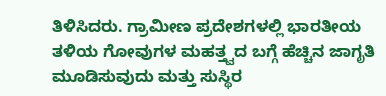ತಿಳಿಸಿದರು. ಗ್ರಾಮೀಣ ಪ್ರದೇಶಗಳಲ್ಲಿ ಭಾರತೀಯ ತಳಿಯ ಗೋವುಗಳ ಮಹತ್ತ್ವದ ಬಗ್ಗೆ ಹೆಚ್ಚಿನ ಜಾಗೃತಿ ಮೂಡಿಸುವುದು ಮತ್ತು ಸುಸ್ಥಿರ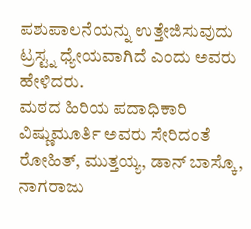ಪಶುಪಾಲನೆಯನ್ನು ಉತ್ತೇಜಿಸುವುದು ಟ್ರಸ್ಟ್ನ ಧ್ಯೇಯವಾಗಿದೆ ಎಂದು ಅವರು ಹೇಳಿದರು.
ಮಠದ ಹಿರಿಯ ಪದಾಧಿಕಾರಿ ವಿಷ್ಣುಮೂರ್ತಿ ಅವರು ಸೇರಿದಂತೆ ರೋಹಿತ್, ಮುತ್ತಯ್ಯ, ಡಾನ್ ಬಾಸ್ಕೊ, ನಾಗರಾಜು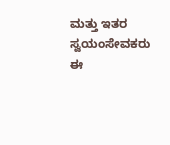ಮತ್ತು ಇತರ ಸ್ವಯಂಸೇವಕರು ಈ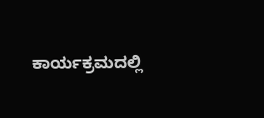ಕಾರ್ಯಕ್ರಮದಲ್ಲಿ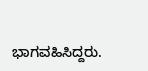ಭಾಗವಹಿಸಿದ್ದರು.